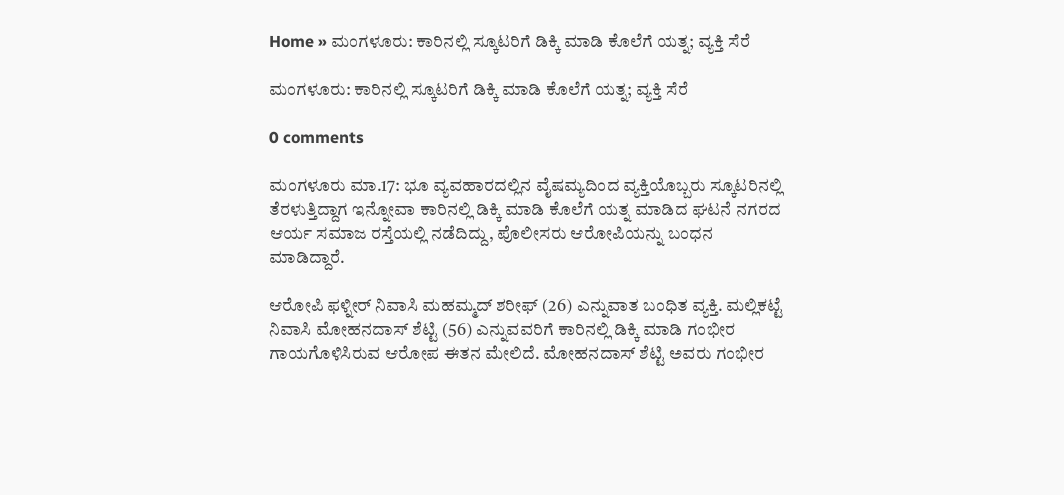Home » ಮಂಗಳೂರು: ಕಾರಿನಲ್ಲಿ ಸ್ಕೂಟರಿಗೆ ಡಿಕ್ಕಿ ಮಾಡಿ ಕೊಲೆಗೆ ಯತ್ನ; ವ್ಯಕ್ತಿ ಸೆರೆ

ಮಂಗಳೂರು: ಕಾರಿನಲ್ಲಿ ಸ್ಕೂಟರಿಗೆ ಡಿಕ್ಕಿ ಮಾಡಿ ಕೊಲೆಗೆ ಯತ್ನ; ವ್ಯಕ್ತಿ ಸೆರೆ

0 comments

ಮಂಗಳೂರು ಮಾ.17: ಭೂ ವ್ಯವಹಾರದಲ್ಲಿನ ವೈಷಮ್ಯದಿಂದ ವ್ಯಕ್ತಿಯೊಬ್ಬರು ಸ್ಕೂಟರಿನಲ್ಲಿ ತೆರಳುತ್ತಿದ್ದಾಗ ಇನ್ನೋವಾ ಕಾರಿನಲ್ಲಿ ಡಿಕ್ಕಿ ಮಾಡಿ ಕೊಲೆಗೆ ಯತ್ನ ಮಾಡಿದ ಘಟನೆ ನಗರದ ಆರ್ಯ ಸಮಾಜ ರಸ್ತೆಯಲ್ಲಿ ನಡೆದಿದ್ದು, ಪೊಲೀಸರು ಆರೋಪಿಯನ್ನು ಬಂಧನ ಮಾಡಿದ್ದಾರೆ.

ಆರೋಪಿ ಫಳ್ನೀರ್‌ ನಿವಾಸಿ ಮಹಮ್ಮದ್‌ ಶರೀಫ್‌ (26) ಎನ್ನುವಾತ ಬಂಧಿತ ವ್ಯಕ್ತಿ. ಮಲ್ಲಿಕಟ್ಟೆ ನಿವಾಸಿ ಮೋಹನದಾಸ್‌ ಶೆಟ್ಟಿ (56) ಎನ್ನುವವರಿಗೆ ಕಾರಿನಲ್ಲಿ ಡಿಕ್ಕಿ ಮಾಡಿ ಗಂಭೀರ ಗಾಯಗೊಳಿಸಿರುವ ಆರೋಪ ಈತನ ಮೇಲಿದೆ. ಮೋಹನದಾಸ್‌ ಶೆಟ್ಟಿ ಅವರು ಗಂಭೀರ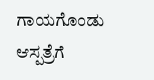ಗಾಯಗೊಂಡು ಆಸ್ಪತ್ರೆಗೆ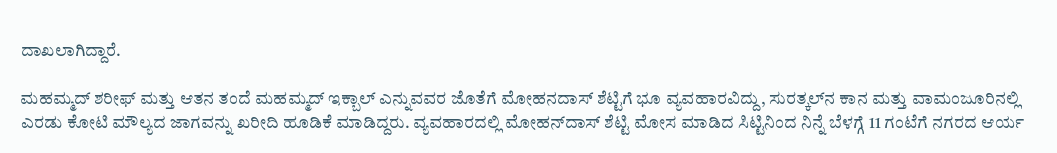ದಾಖಲಾಗಿದ್ದಾರೆ.

ಮಹಮ್ಮದ್‌ ಶರೀಫ್‌ ಮತ್ತು ಆತನ ತಂದೆ ಮಹಮ್ಮದ್‌ ಇಕ್ಬಾಲ್‌ ಎನ್ನುವವರ ಜೊತೆಗೆ ಮೋಹನದಾಸ್‌ ಶೆಟ್ಟಿಗೆ ಭೂ ವ್ಯವಹಾರವಿದ್ದು, ಸುರತ್ಕಲ್‌ನ ಕಾನ ಮತ್ತು ವಾಮಂಜೂರಿನಲ್ಲಿ ಎರಡು ಕೋಟಿ ಮೌಲ್ಯದ ಜಾಗವನ್ನು ಖರೀದಿ ಹೂಡಿಕೆ ಮಾಡಿದ್ದರು. ವ್ಯವಹಾರದಲ್ಲಿ ಮೋಹನ್‌ದಾಸ್‌ ಶೆಟ್ಟಿ ಮೋಸ ಮಾಡಿದ ಸಿಟ್ಟಿನಿಂದ ನಿನ್ನೆ ಬೆಳಗ್ಗೆ 11 ಗಂಟೆಗೆ ನಗರದ ಆರ್ಯ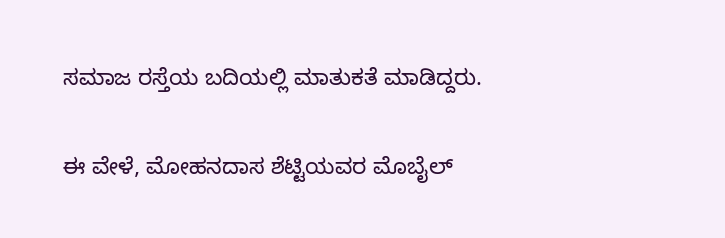ಸಮಾಜ ರಸ್ತೆಯ ಬದಿಯಲ್ಲಿ ಮಾತುಕತೆ ಮಾಡಿದ್ದರು.

ಈ ವೇಳೆ, ಮೋಹನದಾಸ ಶೆಟ್ಟಿಯವರ ಮೊಬೈಲ್‌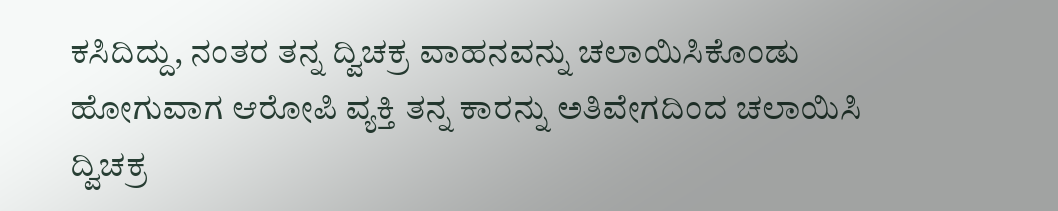ಕಸಿದಿದ್ದು, ನಂತರ ತನ್ನ ದ್ವಿಚಕ್ರ ವಾಹನವನ್ನು ಚಲಾಯಿಸಿಕೊಂಡು ಹೋಗುವಾಗ ಆರೋಪಿ ವ್ಯಕ್ತಿ ತನ್ನ ಕಾರನ್ನು ಅತಿವೇಗದಿಂದ ಚಲಾಯಿಸಿ ದ್ವಿಚಕ್ರ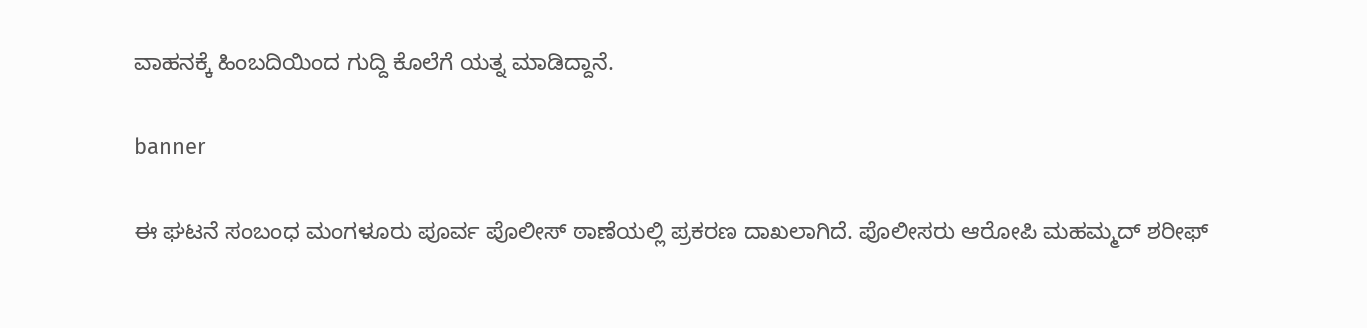ವಾಹನಕ್ಕೆ ಹಿಂಬದಿಯಿಂದ ಗುದ್ದಿ ಕೊಲೆಗೆ ಯತ್ನ ಮಾಡಿದ್ದಾನೆ.

banner

ಈ ಘಟನೆ ಸಂಬಂಧ ಮಂಗಳೂರು ಪೂರ್ವ ಪೊಲೀಸ್‌ ಠಾಣೆಯಲ್ಲಿ ಪ್ರಕರಣ ದಾಖಲಾಗಿದೆ. ಪೊಲೀಸರು ಆರೋಪಿ ಮಹಮ್ಮದ್‌ ಶರೀಫ್‌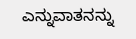ಎನ್ನುವಾತನನ್ನು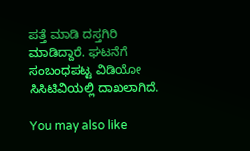ಪತ್ತೆ ಮಾಡಿ ದಸ್ತಗಿರಿ ಮಾಡಿದ್ದಾರೆ. ಘಟನೆಗೆ ಸಂಬಂಧಪಟ್ಟ ವಿಡಿಯೋ ಸಿಸಿಟಿವಿಯಲ್ಲಿ ದಾಖಲಾಗಿದೆ.

You may also like